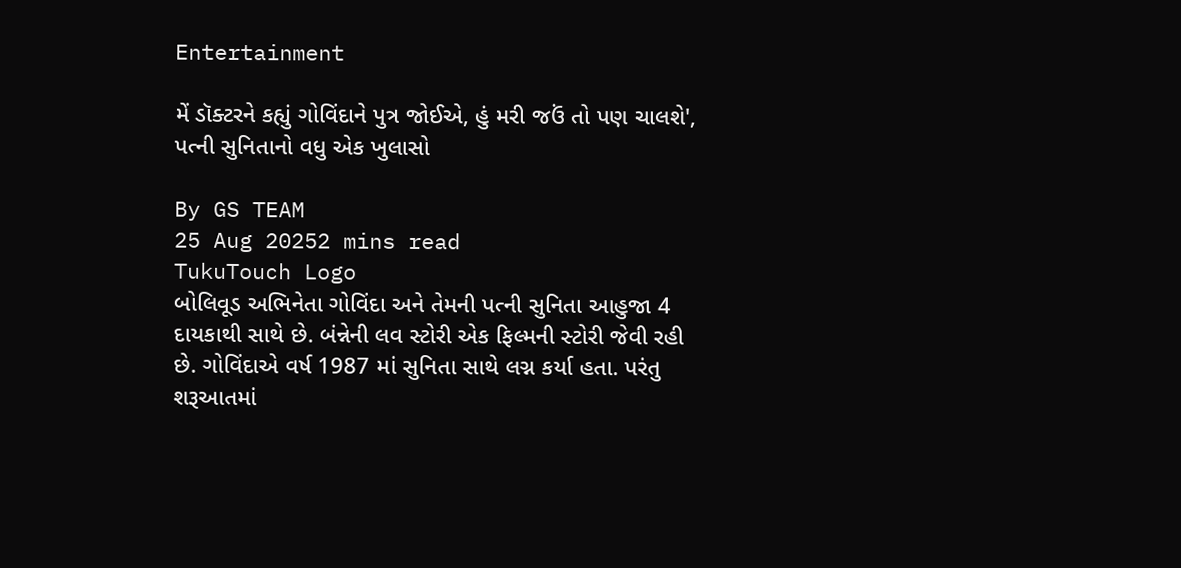Entertainment

મેં ડૉક્ટરને કહ્યું ગોવિંદાને પુત્ર જોઈએ, હું મરી જઉં તો પણ ચાલશે', પત્ની સુનિતાનો વધુ એક ખુલાસો

By GS TEAM
25 Aug 20252 mins read
TukuTouch Logo
બોલિવૂડ અભિનેતા ગોવિંદા અને તેમની પત્ની સુનિતા આહુજા 4 દાયકાથી સાથે છે. બંન્નેની લવ સ્ટોરી એક ફિલ્મની સ્ટોરી જેવી રહી છે. ગોવિંદાએ વર્ષ 1987 માં સુનિતા સાથે લગ્ન કર્યા હતા. પરંતુ શરૂઆતમાં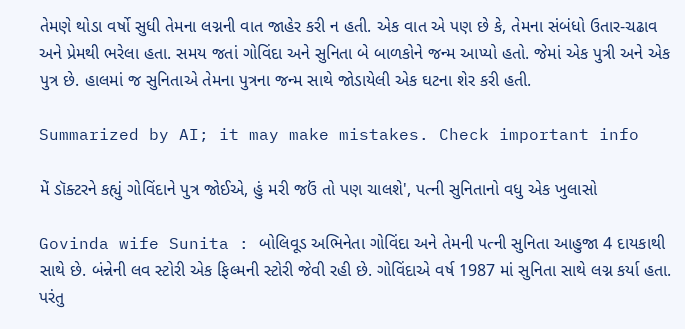તેમણે થોડા વર્ષો સુધી તેમના લગ્નની વાત જાહેર કરી ન હતી. એક વાત એ પણ છે કે, તેમના સંબંધો ઉતાર-ચઢાવ અને પ્રેમથી ભરેલા હતા. સમય જતાં ગોવિંદા અને સુનિતા બે બાળકોને જન્મ આપ્યો હતો. જેમાં એક પુત્રી અને એક પુત્ર છે. હાલમાં જ સુનિતાએ તેમના પુત્રના જન્મ સાથે જોડાયેલી એક ઘટના શેર કરી હતી.

Summarized by AI; it may make mistakes. Check important info

મેં ડૉક્ટરને કહ્યું ગોવિંદાને પુત્ર જોઈએ, હું મરી જઉં તો પણ ચાલશે', પત્ની સુનિતાનો વધુ એક ખુલાસો

Govinda wife Sunita : બોલિવૂડ અભિનેતા ગોવિંદા અને તેમની પત્ની સુનિતા આહુજા 4 દાયકાથી સાથે છે. બંન્નેની લવ સ્ટોરી એક ફિલ્મની સ્ટોરી જેવી રહી છે. ગોવિંદાએ વર્ષ 1987 માં સુનિતા સાથે લગ્ન કર્યા હતા. પરંતુ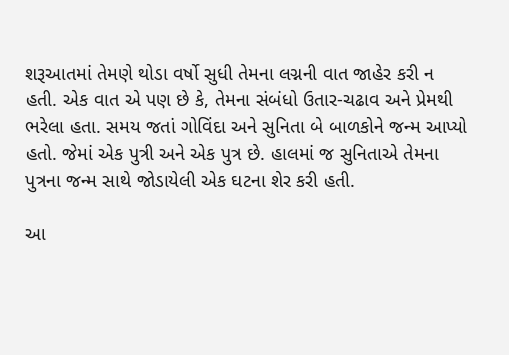શરૂઆતમાં તેમણે થોડા વર્ષો સુધી તેમના લગ્નની વાત જાહેર કરી ન હતી. એક વાત એ પણ છે કે, તેમના સંબંધો ઉતાર-ચઢાવ અને પ્રેમથી ભરેલા હતા. સમય જતાં ગોવિંદા અને સુનિતા બે બાળકોને જન્મ આપ્યો હતો. જેમાં એક પુત્રી અને એક પુત્ર છે. હાલમાં જ સુનિતાએ તેમના પુત્રના જન્મ સાથે જોડાયેલી એક ઘટના શેર કરી હતી.

આ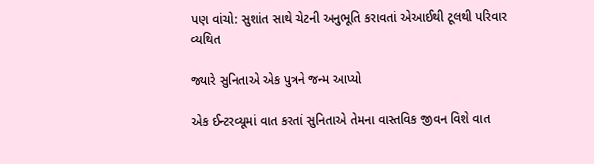પણ વાંચો: સુશાંત સાથે ચેટની અનુભૂતિ કરાવતાં એઆઈથી ટૂલથી પરિવાર વ્યથિત

જ્યારે સુનિતાએ એક પુત્રને જન્મ આપ્યો

એક ઈન્ટરવ્યૂમાં વાત કરતાં સુનિતાએ તેમના વાસ્તવિક જીવન વિશે વાત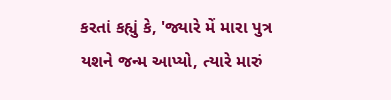કરતાં કહ્યું કે, 'જ્યારે મેં મારા પુત્ર યશને જન્મ આપ્યો, ત્યારે મારું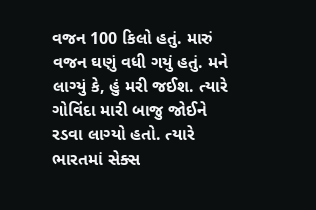વજન 100 કિલો હતું. મારું વજન ઘણું વધી ગયું હતું. મને લાગ્યું કે, હું મરી જઈશ. ત્યારે ગોવિંદા મારી બાજુ જોઈને રડવા લાગ્યો હતો. ત્યારે ભારતમાં સેક્સ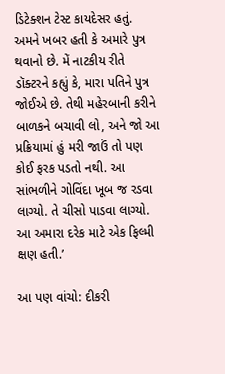ડિટેક્શન ટેસ્ટ કાયદેસર હતું. અમને ખબર હતી કે અમારે પુત્ર થવાનો છે. મેં નાટકીય રીતે ડૉક્ટરને કહ્યું કે, મારા પતિને પુત્ર જોઈએ છે. તેથી મહેરબાની કરીને બાળકને બચાવી લો, અને જો આ પ્રક્રિયામાં હું મરી જાઉં તો પણ કોઈ ફરક પડતો નથી. આ સાંભળીને ગોવિંદા ખૂબ જ રડવા લાગ્યો. તે ચીસો પાડવા લાગ્યો. આ અમારા દરેક માટે એક ફિલ્મી ક્ષણ હતી.’

આ પણ વાંચો: દીકરી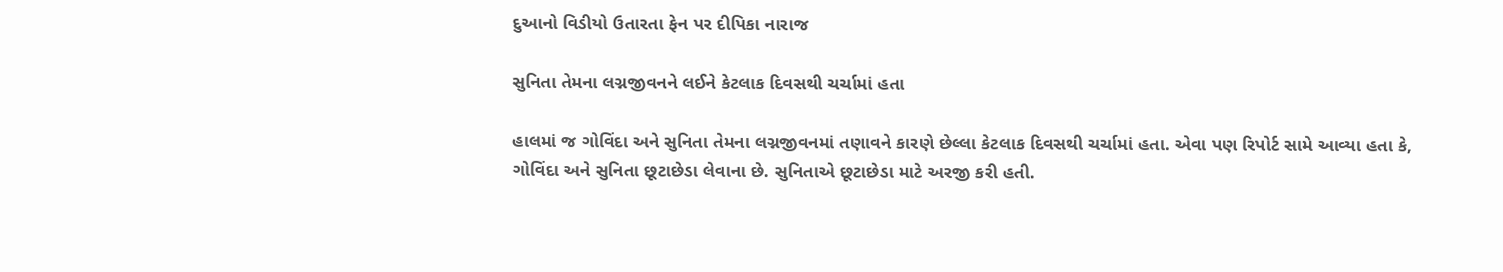દુઆનો વિડીયો ઉતારતા ફેન પર દીપિકા નારાજ

સુનિતા તેમના લગ્નજીવનને લઈને કેટલાક દિવસથી ચર્ચામાં હતા

હાલમાં જ ગોવિંદા અને સુનિતા તેમના લગ્નજીવનમાં તણાવને કારણે છેલ્લા કેટલાક દિવસથી ચર્ચામાં હતા. એવા પણ રિપોર્ટ સામે આવ્યા હતા કે, ગોવિંદા અને સુનિતા છૂટાછેડા લેવાના છે. સુનિતાએ છૂટાછેડા માટે અરજી કરી હતી.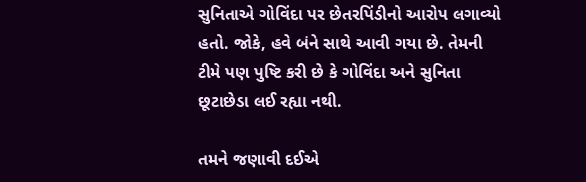સુનિતાએ ગોવિંદા પર છેતરપિંડીનો આરોપ લગાવ્યો હતો. જોકે, હવે બંને સાથે આવી ગયા છે. તેમની ટીમે પણ પુષ્ટિ કરી છે કે ગોવિંદા અને સુનિતા છૂટાછેડા લઈ રહ્યા નથી.

તમને જણાવી દઈએ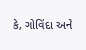કે, ગોવિંદા અને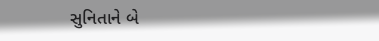સુનિતાને બે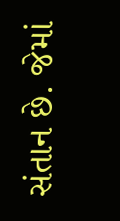સંતાન છે. જેમાં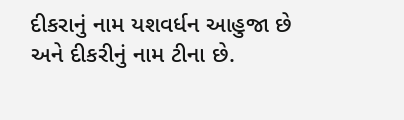દીકરાનું નામ યશવર્ધન આહુજા છે અને દીકરીનું નામ ટીના છે.